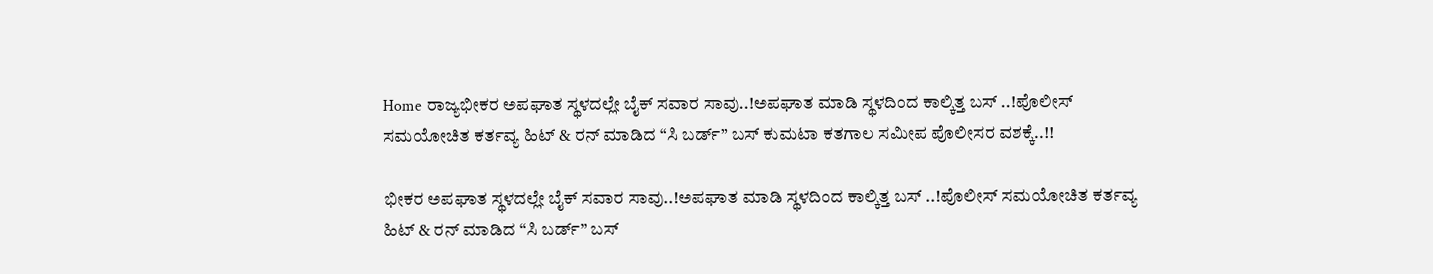Home ರಾಜ್ಯಭೀಕರ ಅಪಘಾತ ಸ್ಥಳದಲ್ಲೇ ಬೈಕ್ ಸವಾರ ಸಾವು..!ಅಪಘಾತ ಮಾಡಿ ಸ್ಥಳದಿಂದ ಕಾಲ್ಕಿತ್ತ ಬಸ್ ..!ಪೊಲೀಸ್ ಸಮಯೋಚಿತ ಕರ್ತವ್ಯ ಹಿಟ್ & ರನ್ ಮಾಡಿದ “ಸಿ ಬರ್ಡ್” ಬಸ್ ಕುಮಟಾ ಕತಗಾಲ ಸಮೀಪ ಪೊಲೀಸರ ವಶಕ್ಕೆ..!!

ಭೀಕರ ಅಪಘಾತ ಸ್ಥಳದಲ್ಲೇ ಬೈಕ್ ಸವಾರ ಸಾವು..!ಅಪಘಾತ ಮಾಡಿ ಸ್ಥಳದಿಂದ ಕಾಲ್ಕಿತ್ತ ಬಸ್ ..!ಪೊಲೀಸ್ ಸಮಯೋಚಿತ ಕರ್ತವ್ಯ ಹಿಟ್ & ರನ್ ಮಾಡಿದ “ಸಿ ಬರ್ಡ್” ಬಸ್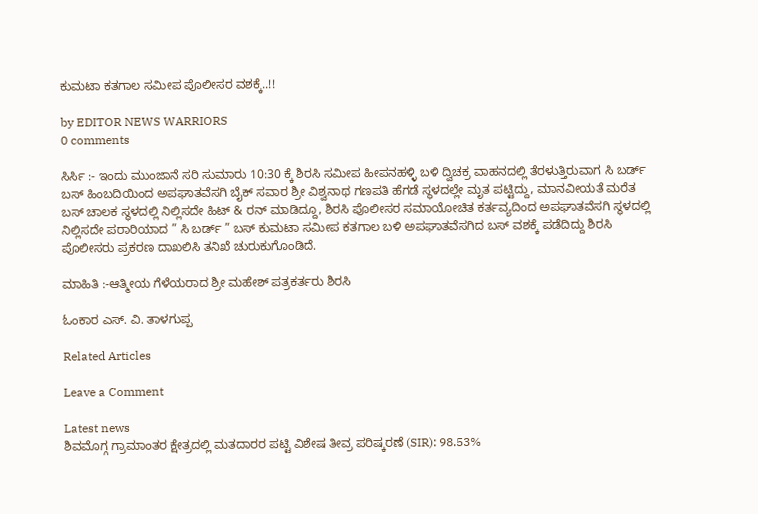ಕುಮಟಾ ಕತಗಾಲ ಸಮೀಪ ಪೊಲೀಸರ ವಶಕ್ಕೆ..!!

by EDITOR NEWS WARRIORS
0 comments

ಸಿರ್ಸಿ :- ಇಂದು ಮುಂಜಾನೆ ಸರಿ ಸುಮಾರು 10:30 ಕ್ಕೆ ಶಿರಸಿ ಸಮೀಪ ಹೀಪನಹಳ್ಳಿ ಬಳಿ ದ್ವಿಚಕ್ರ ವಾಹನದಲ್ಲಿ ತೆರಳುತ್ತಿರುವಾಗ ಸಿ ಬರ್ಡ್ ಬಸ್ ಹಿಂಬದಿಯಿಂದ ಅಪಘಾತವೆಸಗಿ ಬೈಕ್ ಸವಾರ ಶ್ರೀ ವಿಶ್ವನಾಥ ಗಣಪತಿ ಹೆಗಡೆ ಸ್ಥಳದಲ್ಲೇ ಮೃತ ಪಟ್ಟಿದ್ದು, ಮಾನವೀಯತೆ ಮರೆತ ಬಸ್ ಚಾಲಕ ಸ್ಥಳದಲ್ಲಿ ನಿಲ್ಲಿಸದೇ ಹಿಟ್ & ರನ್ ಮಾಡಿದ್ದೂ, ಶಿರಸಿ ಪೊಲೀಸರ ಸಮಾಯೋಚಿತ ಕರ್ತವ್ಯದಿಂದ ಅಪಘಾತವೆಸಗಿ ಸ್ಥಳದಲ್ಲಿ ನಿಲ್ಲಿಸದೇ ಪರಾರಿಯಾದ ” ಸಿ ಬರ್ಡ್ ” ಬಸ್ ಕುಮಟಾ ಸಮೀಪ ಕತಗಾಲ ಬಳಿ ಅಪಘಾತವೆಸಗಿದ ಬಸ್ ವಶಕ್ಕೆ ಪಡೆದಿದ್ದು ಶಿರಸಿ ಪೊಲೀಸರು ಪ್ರಕರಣ ದಾಖಲಿಸಿ ತನಿಖೆ ಚುರುಕುಗೊಂಡಿದೆ.

ಮಾಹಿತಿ :-ಆತ್ಮೀಯ ಗೆಳೆಯರಾದ ಶ್ರೀ ಮಹೇಶ್ ಪತ್ರಕರ್ತರು ಶಿರಸಿ

ಓಂಕಾರ ಎಸ್. ವಿ. ತಾಳಗುಪ್ಪ

Related Articles

Leave a Comment

Latest news
ಶಿವಮೊಗ್ಗ ಗ್ರಾಮಾಂತರ ಕ್ಷೇತ್ರದಲ್ಲಿ ಮತದಾರರ ಪಟ್ಟಿ ವಿಶೇಷ ತೀವ್ರ ಪರಿಷ್ಕರಣೆ (SIR): 98.53%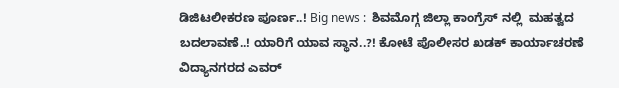ಡಿಜಿಟಲೀಕರಣ ಪೂರ್ಣ..! Big news :  ಶಿವಮೊಗ್ಗ ಜಿಲ್ಲಾ ಕಾಂಗ್ರೆಸ್ ನಲ್ಲಿ  ಮಹತ್ವದ ಬದಲಾವಣೆ..! ಯಾರಿಗೆ ಯಾವ ಸ್ಥಾನ..?! ಕೋಟೆ ಪೊಲೀಸರ ಖಡಕ್ ಕಾರ್ಯಾಚರಣೆ ವಿದ್ಯಾನಗರದ ಎವರ್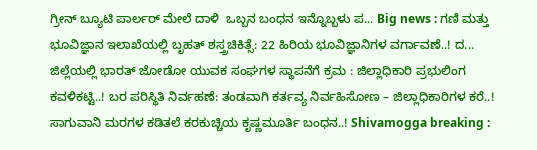ಗ್ರೀನ್ ಬ್ಯೂಟಿ ಪಾರ್ಲರ್ ಮೇಲೆ ದಾಳಿ  ಒಬ್ಬನ ಬಂಧನ ಇನ್ನೊಬ್ಬಳು ಪ... Big news : ಗಣಿ ಮತ್ತು ಭೂವಿಜ್ಞಾನ ಇಲಾಖೆಯಲ್ಲಿ ಬೃಹತ್ ಶಸ್ತ್ರಚಿಕಿತ್ಸೆ: 22 ಹಿರಿಯ ಭೂವಿಜ್ಞಾನಿಗಳ ವರ್ಗಾವಣೆ..! ದ... ಜಿಲ್ಲೆಯಲ್ಲಿ ಭಾರತ್ ಜೋಡೋ ಯುವಕ ಸಂಘಗಳ ಸ್ಥಾಪನೆಗೆ ಕ್ರಮ : ಜಿಲ್ಲಾಧಿಕಾರಿ ಪ್ರಭುಲಿಂಗ ಕವಳಿಕಟ್ಟಿ..! ಬರ ಪರಿಸ್ಥಿತಿ ನಿರ್ವಹಣೆ: ತಂಡವಾಗಿ ಕರ್ತವ್ಯ ನಿರ್ವಹಿಸೋಣ – ಜಿಲ್ಲಾಧಿಕಾರಿಗಳ ಕರೆ..! ಸಾಗುವಾನಿ ಮರಗಳ ಕಡಿತಲೆ ಕರಕುಚ್ಚಿಯ ಕೃಷ್ಣಮೂರ್ತಿ ಬಂಧನ..! Shivamogga breaking :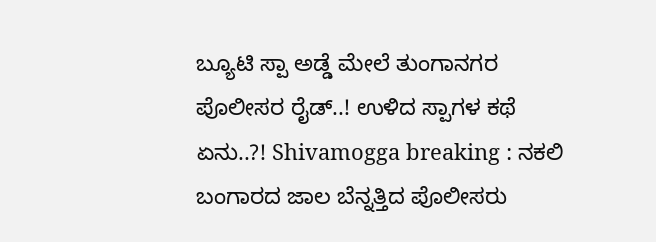ಬ್ಯೂಟಿ ಸ್ಪಾ ಅಡ್ಡೆ ಮೇಲೆ ತುಂಗಾನಗರ ಪೊಲೀಸರ ರೈಡ್..! ಉಳಿದ ಸ್ಪಾಗಳ ಕಥೆ ಏನು..?! Shivamogga breaking : ನಕಲಿ ಬಂಗಾರದ ಜಾಲ ಬೆನ್ನತ್ತಿದ ಪೊಲೀಸರು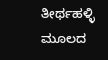ತೀರ್ಥಹಳ್ಳಿ ಮೂಲದ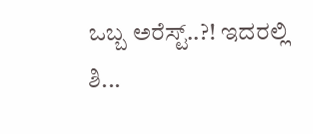ಒಬ್ಬ ಅರೆಸ್ಟ್..?! ಇದರಲ್ಲಿ ಶಿ...